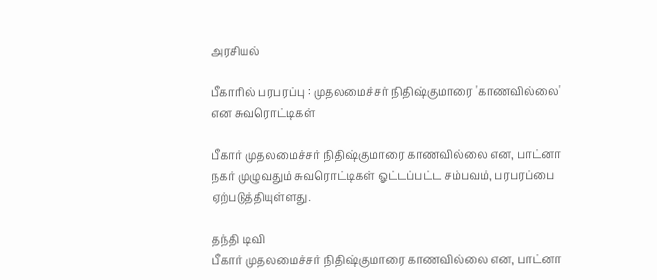அரசியல்

பீகாரில் பரபரப்பு : முதலமைச்சர் நிதிஷ்குமாரை 'காணவில்லை' என சுவரொட்டிகள்

பீகார் முதலமைச்சர் நிதிஷ்குமாரை காணவில்லை என, பாட்னா நகர் முழுவதும் சுவரொட்டிகள் ஓட்டப்பட்ட சம்பவம், பரபரப்பை ஏற்படுத்தியுள்ளது.

தந்தி டிவி
பீகார் முதலமைச்சர் நிதிஷ்குமாரை காணவில்லை என, பாட்னா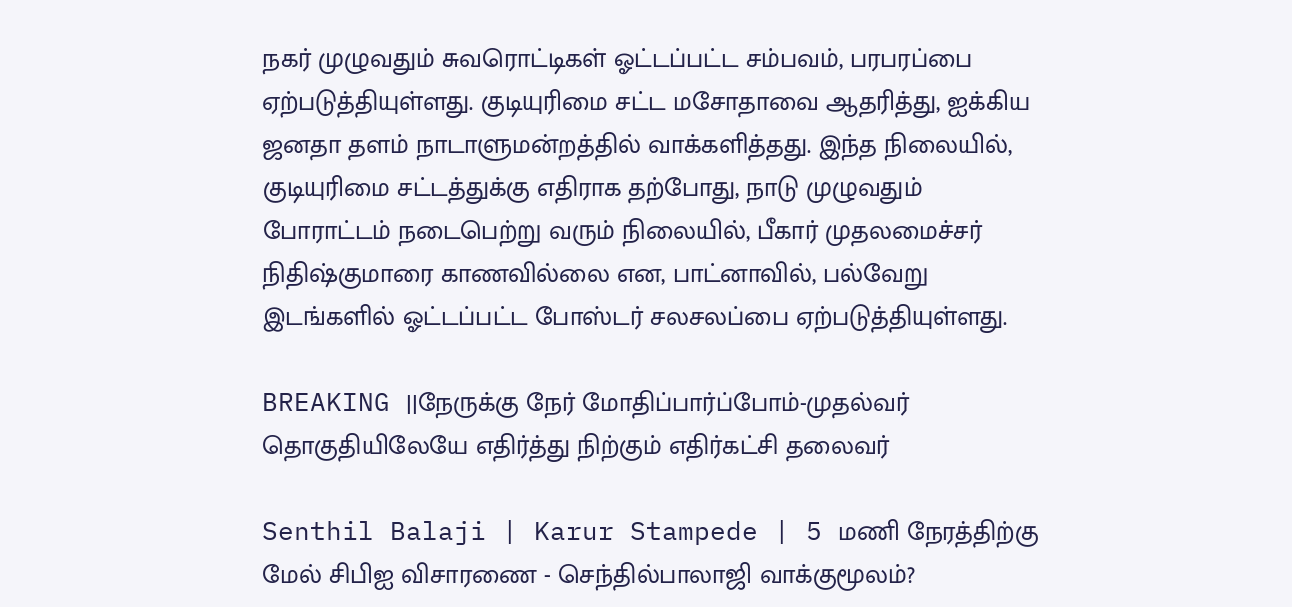நகர் முழுவதும் சுவரொட்டிகள் ஓட்டப்பட்ட சம்பவம், பரபரப்பை ஏற்படுத்தியுள்ளது. குடியுரிமை சட்ட மசோதாவை ஆதரித்து, ஐக்கிய ஜனதா தளம் நாடாளுமன்றத்தில் வாக்களித்தது. இந்த நிலையில், குடியுரிமை சட்டத்துக்கு எதிராக தற்போது, நாடு முழுவதும் போராட்டம் நடைபெற்று வரும் நிலையில், பீகார் முதலமைச்சர் நிதிஷ்குமாரை காணவில்லை என, பாட்னாவில், பல்வேறு இடங்களில் ஓட்டப்பட்ட போஸ்டர் சலசலப்பை ஏற்படுத்தியுள்ளது.

BREAKING ||நேருக்கு நேர் மோதிப்பார்ப்போம்-முதல்வர் தொகுதியிலேயே எதிர்த்து நிற்கும் எதிர்கட்சி தலைவர்

Senthil Balaji | Karur Stampede | 5 மணி நேரத்திற்கு மேல் சிபிஐ விசாரணை - செந்தில்பாலாஜி வாக்குமூலம்?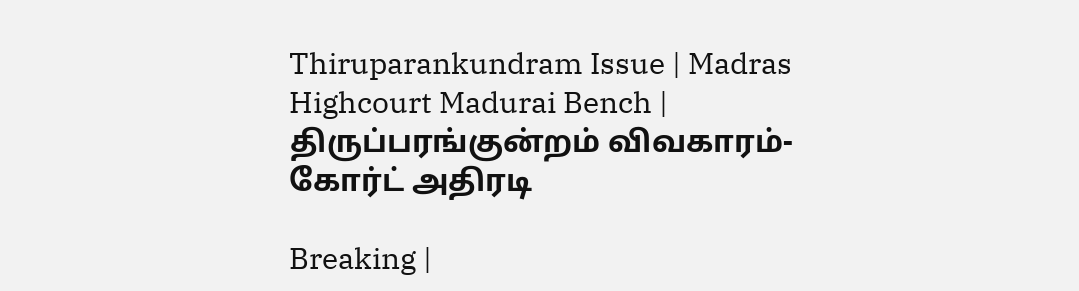Thiruparankundram Issue | Madras Highcourt Madurai Bench | திருப்பரங்குன்றம் விவகாரம்- கோர்ட் அதிரடி

Breaking |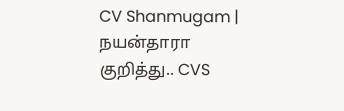CV Shanmugam | நயன்தாரா குறித்து.. CVS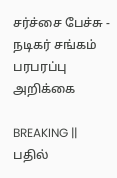சர்ச்சை பேச்சு - நடிகர் சங்கம் பரபரப்பு அறிக்கை

BREAKING || பதில்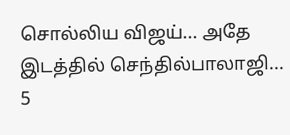சொல்லிய விஜய்... அதே இடத்தில் செந்தில்பாலாஜி... 5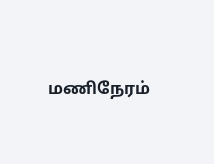மணிநேரம்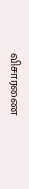விசாரணை